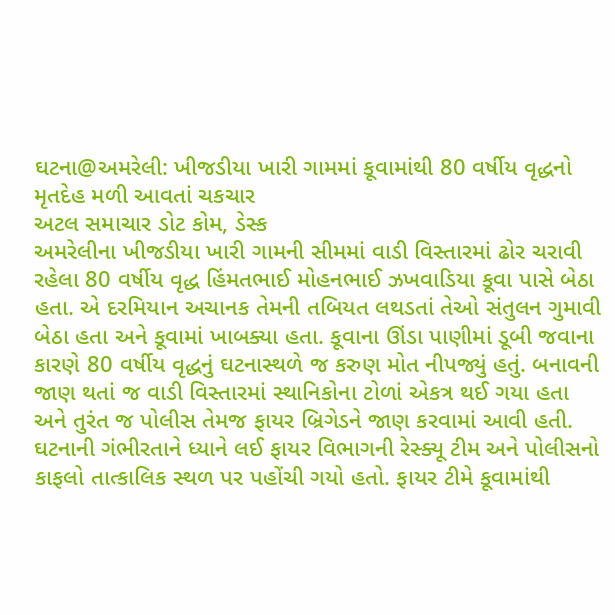ઘટના@અમરેલી: ખીજડીયા ખારી ગામમાં કૂવામાંથી 80 વર્ષીય વૃદ્ધનો મૃતદેહ મળી આવતાં ચકચાર
અટલ સમાચાર ડોટ કોમ, ડેસ્ક
અમરેલીના ખીજડીયા ખારી ગામની સીમમાં વાડી વિસ્તારમાં ઢોર ચરાવી રહેલા 80 વર્ષીય વૃદ્ધ હિંમતભાઈ મોહનભાઈ ઝખવાડિયા કૂવા પાસે બેઠા હતા. એ દરમિયાન અચાનક તેમની તબિયત લથડતાં તેઓ સંતુલન ગુમાવી બેઠા હતા અને કૂવામાં ખાબક્યા હતા. કૂવાના ઊંડા પાણીમાં ડૂબી જવાના કારણે 80 વર્ષીય વૃદ્ધનું ઘટનાસ્થળે જ કરુણ મોત નીપજ્યું હતું. બનાવની જાણ થતાં જ વાડી વિસ્તારમાં સ્થાનિકોના ટોળાં એકત્ર થઈ ગયા હતા અને તુરંત જ પોલીસ તેમજ ફાયર બ્રિગેડને જાણ કરવામાં આવી હતી.
ઘટનાની ગંભીરતાને ધ્યાને લઈ ફાયર વિભાગની રેસ્ક્યૂ ટીમ અને પોલીસનો કાફલો તાત્કાલિક સ્થળ પર પહોંચી ગયો હતો. ફાયર ટીમે કૂવામાંથી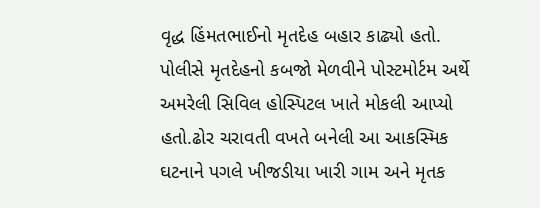વૃદ્ધ હિંમતભાઈનો મૃતદેહ બહાર કાઢ્યો હતો. પોલીસે મૃતદેહનો કબજો મેળવીને પોસ્ટમોર્ટમ અર્થે અમરેલી સિવિલ હોસ્પિટલ ખાતે મોકલી આપ્યો હતો.ઢોર ચરાવતી વખતે બનેલી આ આકસ્મિક ઘટનાને પગલે ખીજડીયા ખારી ગામ અને મૃતક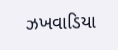ઝખવાડિયા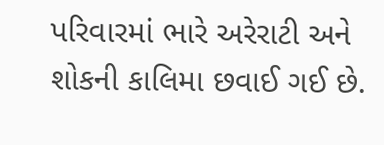પરિવારમાં ભારે અરેરાટી અને શોકની કાલિમા છવાઈ ગઈ છે.